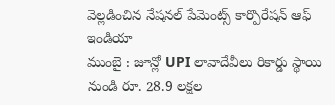వెల్లడించిన నేషనల్ పేమెంట్స్ కార్పొరేషన్ ఆఫ్ ఇండియా
ముంబై : జూన్లో UPI లావాదేవీలు రికార్డు స్థాయి నుండి రూ. 28.9 లక్షల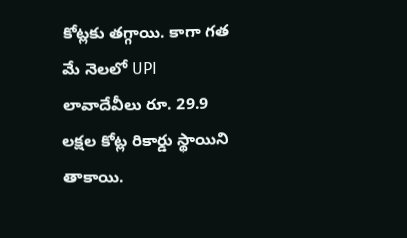కోట్లకు తగ్గాయి. కాగా గత మే నెలలో UPI లావాదేవీలు రూ. 29.9 లక్షల కోట్ల రికార్డు స్థాయిని తాకాయి.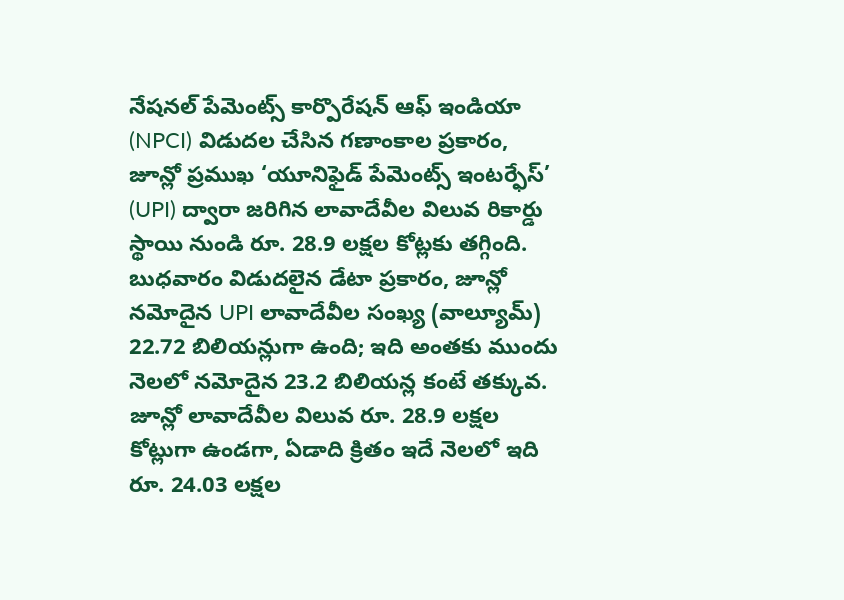నేషనల్ పేమెంట్స్ కార్పొరేషన్ ఆఫ్ ఇండియా (NPCI) విడుదల చేసిన గణాంకాల ప్రకారం, జూన్లో ప్రముఖ ‘యూనిఫైడ్ పేమెంట్స్ ఇంటర్ఫేస్’ (UPI) ద్వారా జరిగిన లావాదేవీల విలువ రికార్డు స్థాయి నుండి రూ. 28.9 లక్షల కోట్లకు తగ్గింది. బుధవారం విడుదలైన డేటా ప్రకారం, జూన్లో నమోదైన UPI లావాదేవీల సంఖ్య (వాల్యూమ్) 22.72 బిలియన్లుగా ఉంది; ఇది అంతకు ముందు నెలలో నమోదైన 23.2 బిలియన్ల కంటే తక్కువ. జూన్లో లావాదేవీల విలువ రూ. 28.9 లక్షల కోట్లుగా ఉండగా, ఏడాది క్రితం ఇదే నెలలో ఇది రూ. 24.03 లక్షల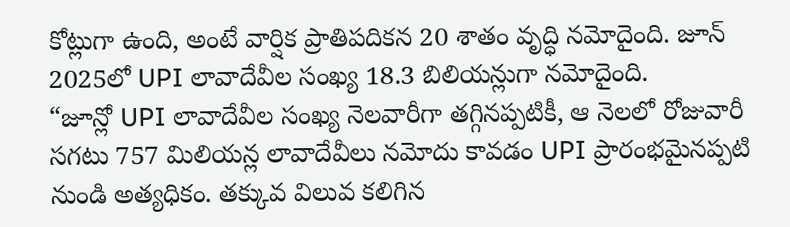కోట్లుగా ఉంది, అంటే వార్షిక ప్రాతిపదికన 20 శాతం వృద్ధి నమోదైంది. జూన్ 2025లో UPI లావాదేవీల సంఖ్య 18.3 బిలియన్లుగా నమోదైంది.
“జూన్లో UPI లావాదేవీల సంఖ్య నెలవారీగా తగ్గినప్పటికీ, ఆ నెలలో రోజువారీ సగటు 757 మిలియన్ల లావాదేవీలు నమోదు కావడం UPI ప్రారంభమైనప్పటి నుండి అత్యధికం. తక్కువ విలువ కలిగిన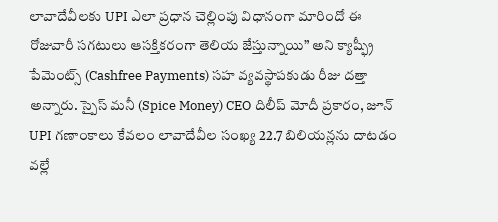లావాదేవీలకు UPI ఎలా ప్రధాన చెల్లింపు విధానంగా మారిందో ఈ రోజువారీ సగటులు ఆసక్తికరంగా తెలియ జేస్తున్నాయి” అని క్యాష్ఫ్రీ పేమెంట్స్ (Cashfree Payments) సహ వ్యవస్థాపకుడు రీజు దత్తా అన్నారు. స్పైస్ మనీ (Spice Money) CEO దిలీప్ మోదీ ప్రకారం, జూన్ UPI గణాంకాలు కేవలం లావాదేవీల సంఖ్య 22.7 బిలియన్లను దాటడం వల్లే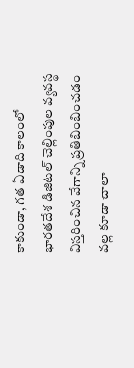కాకుండా, గత ఏడాది కాలంలో భారతదేశ డిజిటల్ చెల్లింపుల వ్యవస్థ విస్తరించిన వేగాన్ని ప్రతిబింబించడం వల్ల కూడా చాలా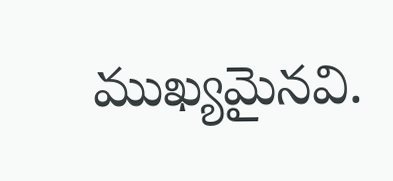ముఖ్యమైనవి.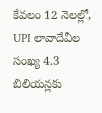కేవలం 12 నెలల్లో, UPI లావాదేవీల సంఖ్య 4.3 బిలియన్లకు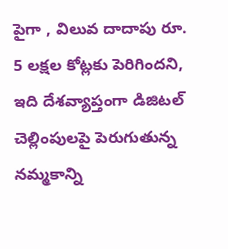పైగా , విలువ దాదాపు రూ. 5 లక్షల కోట్లకు పెరిగిందని, ఇది దేశవ్యాప్తంగా డిజిటల్ చెల్లింపులపై పెరుగుతున్న నమ్మకాన్ని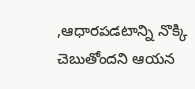,ఆధారపడటాన్ని నొక్కి చెబుతోందని ఆయన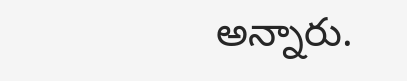అన్నారు.